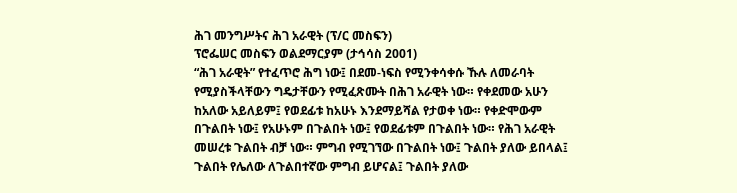ሕገ መንግሥትና ሕገ አራዊት (ፕ/ር መስፍን)
ፕሮፌሠር መስፍን ወልደማርያም (ታኅሳስ 2001)
“ሕገ አራዊት” የተፈጥሮ ሕግ ነው፤ በደመ-ነፍስ የሚንቀሳቀሱ ኹሉ ለመራባት የሚያስችላቸውን ግዴታቸውን የሚፈጽሙት በሕገ አራዊት ነው። የቀደመው አሁን ከአለው አይለይም፤ የወደፊቱ ከአሁኑ እንደማይሻል የታወቀ ነው። የቀድሞውም በጉልበት ነው፤ የአሁኑም በጉልበት ነው፤ የወደፊቱም በጉልበት ነው። የሕገ አራዊት መሠረቱ ጉልበት ብቻ ነው። ምግብ የሚገኘው በጉልበት ነው፤ ጉልበት ያለው ይበላል፤ ጉልበት የሌለው ለጉልበተኛው ምግብ ይሆናል፤ ጉልበት ያለው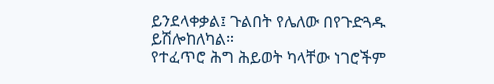ይንደላቀቃል፤ ጉልበት የሌለው በየጉድጓዱ ይሽሎከለካል።
የተፈጥሮ ሕግ ሕይወት ካላቸው ነገሮችም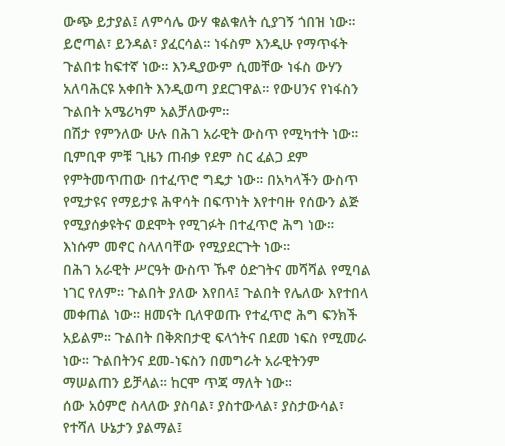ውጭ ይታያል፤ ለምሳሌ ውሃ ቁልቁለት ሲያገኝ ጎበዝ ነው። ይሮጣል፣ ይንዳል፣ ያፈርሳል። ነፋስም እንዲሁ የማጥፋት ጉልበቱ ከፍተኛ ነው። እንዲያውም ሲመቸው ነፋስ ውሃን አለባሕርዩ አቀበት እንዲወጣ ያደርገዋል። የውሀንና የነፋስን ጉልበት አሜሪካም አልቻለውም።
በሽታ የምንለው ሁሉ በሕገ አራዊት ውስጥ የሚካተት ነው። ቢምቢዋ ምቹ ጊዜን ጠብቃ የደም ስር ፈልጋ ደም የምትመጥጠው በተፈጥሮ ግዴታ ነው። በአካላችን ውስጥ የሚታዩና የማይታዩ ሕዋሳት በፍጥነት እየተባዙ የሰውን ልጅ የሚያሰቃዩትና ወደሞት የሚገፉት በተፈጥሮ ሕግ ነው። እነሱም መኖር ስላለባቸው የሚያደርጉት ነው።
በሕገ አራዊት ሥርዓት ውስጥ ኹኖ ዕድገትና መሻሻል የሚባል ነገር የለም። ጉልበት ያለው እየበላ፤ ጉልበት የሌለው እየተበላ መቀጠል ነው። ዘመናት ቢለዋወጡ የተፈጥሮ ሕግ ፍንክች አይልም። ጉልበት በቅጽበታዊ ፍላጎትና በደመ ነፍስ የሚመራ ነው። ጉልበትንና ደመ-ነፍስን በመግራት አራዊትንም ማሠልጠን ይቻላል። ከርሞ ጥጃ ማለት ነው።
ሰው አዕምሮ ስላለው ያስባል፣ ያስተውላል፣ ያስታውሳል፣ የተሻለ ሁኔታን ያልማል፤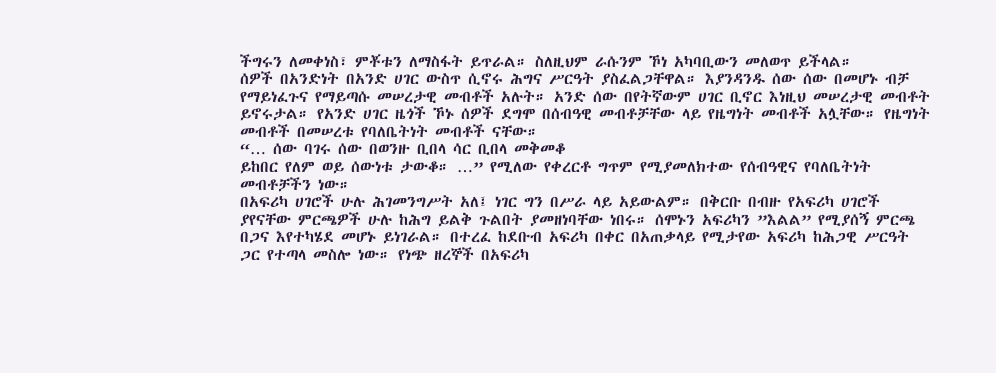ችግሩን ለመቀነስ፣ ምቾቱን ለማስፋት ይጥራል። ስለዚህም ራሱንም ኾነ አካባቢውን መለወጥ ይችላል።
ሰዎች በአንድነት በአንድ ሀገር ውስጥ ሲኖሩ ሕግና ሥርዓት ያስፈልጋቸዋል። እያንዳንዱ ሰው ሰው በመሆኑ ብቻ የማይነፈጉና የማይጣሱ መሠረታዊ መብቶች አሉት። አንድ ሰው በየትኛውም ሀገር ቢኖር እነዚህ መሠረታዊ መብቶት ይኖሩታል። የአንድ ሀገር ዜጎች ኾኑ ሰዎች ደግሞ በሰብዓዊ መብቶቻቸው ላይ የዜግነት መብቶች አሏቸው። የዜግነት መብቶች በመሠረቱ የባለቤትነት መብቶች ናቸው።
“… ሰው ባገሩ ሰው በወንዙ ቢበላ ሳር ቢበላ መቅመቆ
ይከበር የለም ወይ ሰውነቱ ታውቆ። …” የሚለው የቀረርቶ ግጥም የሚያመለክተው የሰብዓዊና የባለቤትነት መብቶቻችን ነው።
በአፍሪካ ሀገሮች ሁሉ ሕገመንግሥት አለ፤ ነገር ግን በሥራ ላይ አይውልም። በቅርቡ በብዙ የአፍሪካ ሀገሮች ያየናቸው ምርጫዎች ሁሉ ከሕግ ይልቅ ጉልበት ያመዘነባቸው ነበሩ። ሰሞኑን አፍሪካን ”እልል” የሚያሰኝ ምርጫ በጋና እየተካሄደ መሆኑ ይነገራል። በተረፈ ከደቡብ አፍሪካ በቀር በአጠቃላይ የሚታየው አፍሪካ ከሕጋዊ ሥርዓት ጋር የተጣላ መስሎ ነው። የነጭ ዘረኞች በአፍሪካ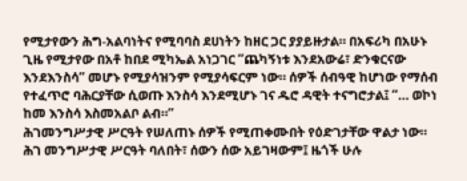የሚታየውን ሕግ-አልባነትና የሚባባስ ደሀነትን ከዘር ጋር ያያይዙታል። በአፍሪካ በአሁኑ ጊዜ የሚታየው በአቶ ከበደ ሚካኤል አነጋገር ”ጨካኝነቱ እንደአውሬ፣ ድንቁርናው እንደእንስሳ” መሆኑ የሚያሳዝንም የሚያሳፍርም ነው። ሰዎች ሰብዓዊ ከሆነው የማሰብ የተፈጥሮ ባሕርያቸው ሲወጡ እንስሳ እንደሚሆኑ ገና ዱሮ ዳዊት ተናግሮታል፤ ”… ወኮነ ከመ እንስሳ እስመአልቦ ልብ።”
ሕገመንግሥታዊ ሥርዓት የሠለጠኑ ሰዎች የሚጠቀሙበት የዕድገታቸው ዋልታ ነው። ሕገ መንግሥታዊ ሥርዓት ባለበት፣ ሰውን ሰው አይገዛውም፤ ዜጎች ሁሉ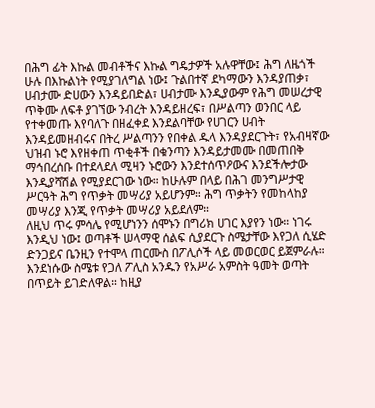በሕግ ፊት እኩል መብቶችና እኩል ግዴታዎች አሉዋቸው፤ ሕግ ለዜጎች ሁሉ በእኩልነት የሚያገለግል ነው፤ ጉልበተኛ ደካማውን እንዳያጠቃ፣ ሀብታሙ ድሀውን እንዳይበድል፣ ሀብታሙ እንዲያውም የሕግ መሠረታዊ ጥቅሙ ለፍቶ ያገኘው ንብረት እንዳይዘረፍ፣ በሥልጣን ወንበር ላይ የተቀመጡ እየባለጉ በዘፈቀደ እንደልባቸው የሀገርን ሀብት እንዳይመዘብሩና በትረ ሥልጣንን የበቀል ዱላ እንዳያደርጉት፣ የአብዛኛው ህዝብ ኑሮ እየዘቀጠ ጥቂቶች በቁንጣን እንዳይታመሙ በመጠበቅ ማኅበረሰቡ በተደላደለ ሚዛን ኑሮውን እንደተሰጥዖውና እንደችሎታው እንዲያሻሽል የሚያደርገው ነው። ከሁሉም በላይ በሕገ መንግሥታዊ ሥርዓት ሕግ የጥቃት መሣሪያ አይሆንም። ሕግ ጥቃትን የመከላከያ መሣሪያ እንጂ የጥቃት መሣሪያ አይደለም።
ለዚህ ጥሩ ምሳሌ የሚሆነንን ሰሞኑን በግሪክ ሀገር እያየን ነው። ነገሩ እንዲህ ነው፤ ወጣቶች ሠላማዊ ሰልፍ ሲያደርጉ ስሜታቸው እየጋለ ሲሄድ ድንጋይና ቤንዚን የተሞላ ጠርሙስ በፖሊሶች ላይ መወርወር ይጀምራሉ። እንደነሱው ስሜቱ የጋለ ፖሊስ አንዱን የአሥራ አምስት ዓመት ወጣት በጥይት ይገድለዋል። ከዚያ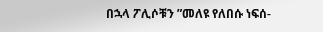በኋላ ፖሊሶቹን ”መለዩ የለበሱ ነፍሰ-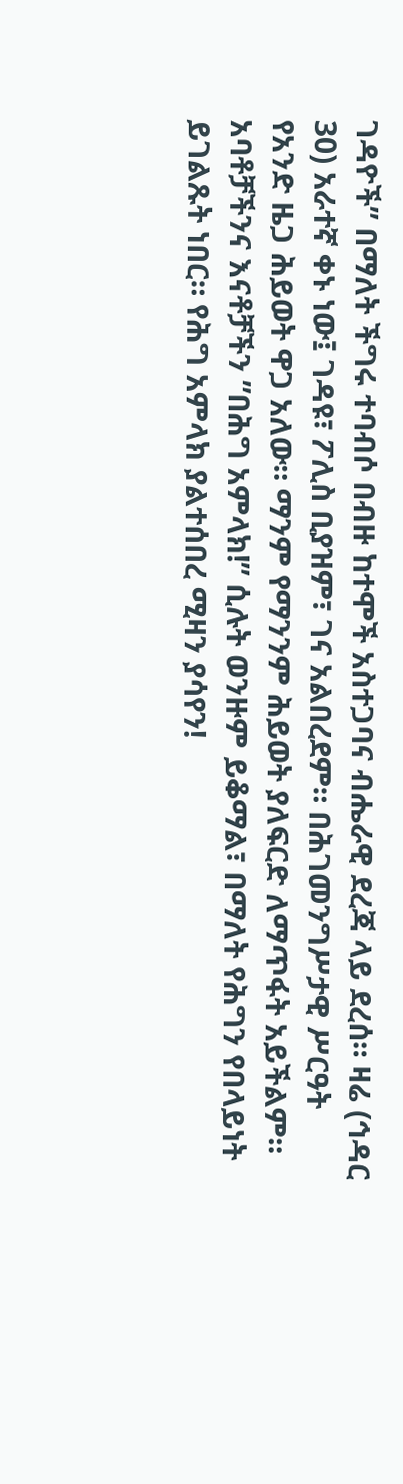ገዳዮች” በማለት ችግሩ ተባብሶ በብዙ ከተሞች አስተጋባና ብሔራዊ ደረጃ ላይ ደረሰ። ዛሬ (ኅዳር 30) አራተኛ ቀኑ ነው፤ ገዳዩ፣ ፖሊስ ቢያዝም፣ ገና አልበረደም። በሕገመንግሥታዊ ሥርዓት የአንድ ዜጋ ሕይወት ዋጋ አለው። ማንም የማንንም ሕይወት ያለፍርድ ለማጥፋት አይችልም።
አባቶቻችንና እናቶቻችን ”በሕግ አምላክ!” ሲሉት ወንዙም ይቆማል፣ በማለት የሕግን የበላይነት ይገልጹት ነበር። የሕግ አምላክ ያልተሰበረ ሚዛን ያሳየን!